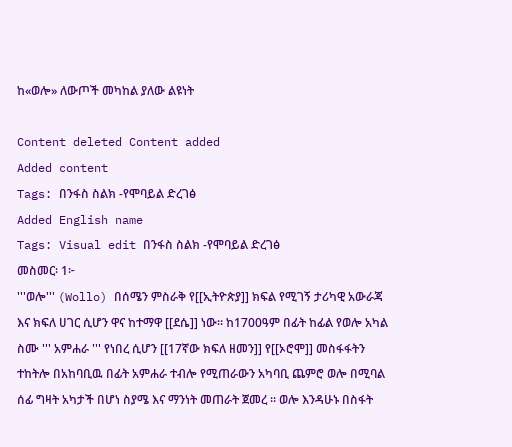ከ«ወሎ» ለውጦች መካከል ያለው ልዩነት

Content deleted Content added
Added content
Tags: በንፋስ ስልክ -የሞባይል ድረገፅ
Added English name
Tags: Visual edit በንፋስ ስልክ -የሞባይል ድረገፅ
መስመር፡ 1፦
'''ወሎ''' (Wollo) በሰሜን ምስራቅ የ[[ኢትዮጵያ]] ክፍል የሚገኝ ታሪካዊ አውራጃ እና ክፍለ ሀገር ሲሆን ዋና ከተማዋ [[ደሴ]] ነው። ከ1700ዓም በፊት ከፊል የወሎ አካል ስሙ ''' አምሐራ ''' የነበረ ሲሆን [[17ኛው ክፍለ ዘመን]] የ[[ኦሮሞ]] መስፋፋትን ተከትሎ በአከባቢዉ በፊት አምሐራ ተብሎ የሚጠራውን አካባቢ ጨምሮ ወሎ በሚባል ሰፊ ግዛት አካታች በሆነ ስያሜ እና ማንነት መጠራት ጀመረ ። ወሎ እንዳሁኑ በስፋት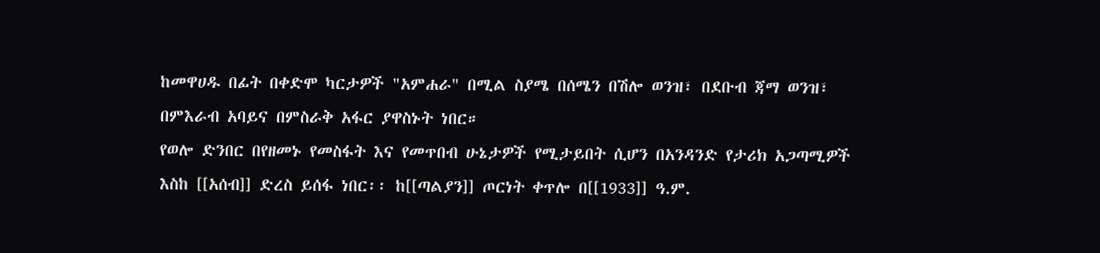ከመዋሀዱ በፊት በቀድሞ ካርታዎች "አምሐራ" በሚል ስያሜ በሰሜን በሽሎ ወንዝ፣ በደቡብ ጃማ ወንዝ፣ በምእራብ አባይና በምስራቅ አፋር ያዋስኑት ነበር።
የወሎ ድንበር በየዘመኑ የመስፋት እና የመጥበብ ሁኔታዎች የሚታይበት ሲሆን በአንዳንድ የታሪክ አጋጣሚዎች እስከ [[አሰብ]] ድረስ ይሰፋ ነበር፡፡ ከ[[ጣልያን]] ጦርነት ቀጥሎ በ[[1933]] ዓ.ም.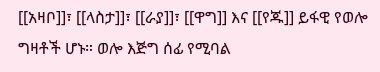[[አዛቦ]]፣ [[ላስታ]]፣ [[ራያ]]፣ [[ዋግ]] እና [[የጁ]] ይፋዊ የወሎ ግዛቶች ሆኑ። ወሎ እጅግ ሰፊ የሚባል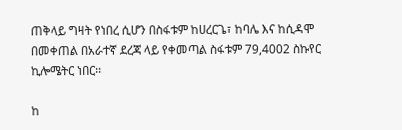ጠቅላይ ግዛት የነበረ ሲሆን በስፋቱም ከሀረርጌ፣ ከባሌ እና ከሲዳሞ በመቀጠል በአራተኛ ደረጃ ላይ የቀመጣል ስፋቱም 79,4002 ስኩየር ኪሎሜትር ነበር፡፡

ከ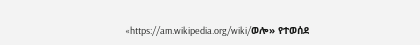«https://am.wikipedia.org/wiki/ወሎ» የተወሰደ